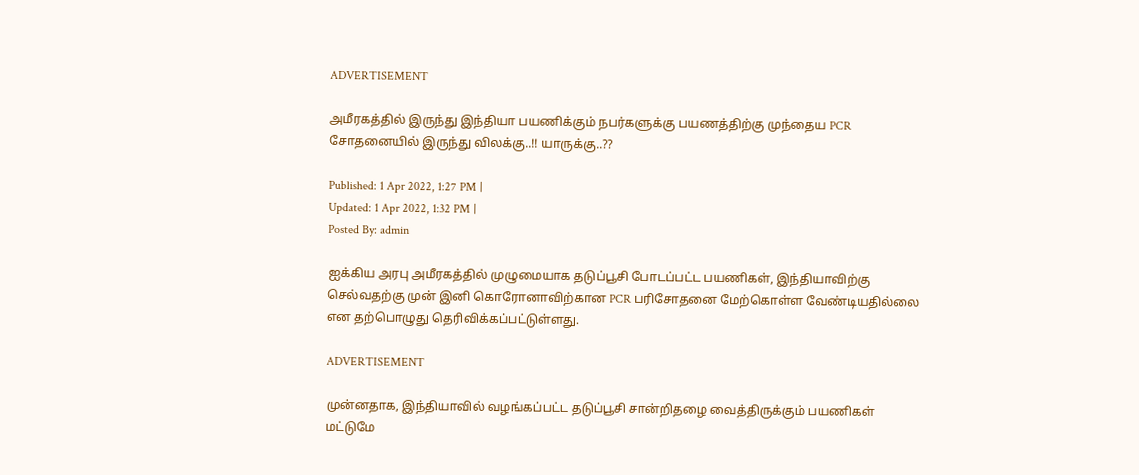ADVERTISEMENT

அமீரகத்தில் இருந்து இந்தியா பயணிக்கும் நபர்களுக்கு பயணத்திற்கு முந்தைய PCR சோதனையில் இருந்து விலக்கு..!! யாருக்கு..??

Published: 1 Apr 2022, 1:27 PM |
Updated: 1 Apr 2022, 1:32 PM |
Posted By: admin

ஐக்கிய அரபு அமீரகத்தில் முழுமையாக தடுப்பூசி போடப்பட்ட பயணிகள், இந்தியாவிற்கு செல்வதற்கு முன் இனி கொரோனாவிற்கான PCR பரிசோதனை மேற்கொள்ள வேண்டியதில்லை என தற்பொழுது தெரிவிக்கப்பட்டுள்ளது.

ADVERTISEMENT

முன்னதாக, இந்தியாவில் வழங்கப்பட்ட தடுப்பூசி சான்றிதழை வைத்திருக்கும் பயணிகள் மட்டுமே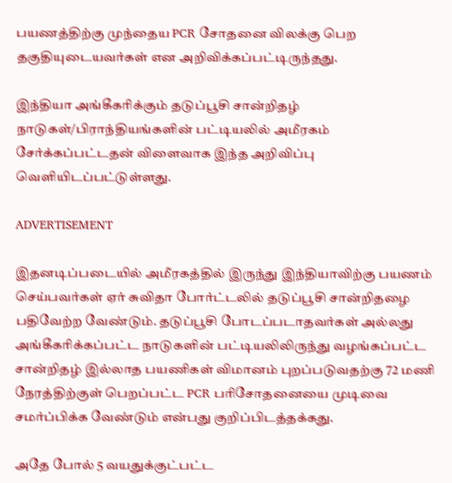பயணத்திற்கு முந்தைய PCR சோதனை விலக்கு பெற தகுதியுடையவர்கள் என அறிவிக்கப்பட்டிருந்தது.

இந்தியா அங்கீகரிக்கும் தடுப்பூசி சான்றிதழ் நாடுகள்/பிராந்தியங்களின் பட்டியலில் அமீரகம் சேர்க்கப்பட்டதன் விளைவாக இந்த அறிவிப்பு வெளியிடப்பட்டுள்ளது.

ADVERTISEMENT

இதனடிப்படையில் அமீரகத்தில் இருந்து இந்தியாவிற்கு பயணம் செய்பவர்கள் ஏர் சுவிதா போர்ட்டலில் தடுப்பூசி சான்றிதழை பதிவேற்ற வேண்டும். தடுப்பூசி போடப்படாதவர்கள் அல்லது அங்கீகரிக்கப்பட்ட நாடுகளின் பட்டியலிலிருந்து வழங்கப்பட்ட சான்றிதழ் இல்லாத பயணிகள் விமானம் புறப்படுவதற்கு 72 மணி நேரத்திற்குள் பெறப்பட்ட PCR பரிசோதனையை முடிவை சமர்ப்பிக்க வேண்டும் என்பது குறிப்பிடத்தக்கது.

அதே போல் 5 வயதுக்குட்பட்ட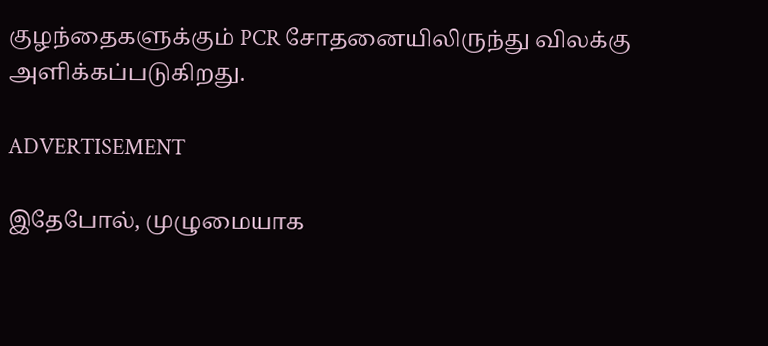குழந்தைகளுக்கும் PCR சோதனையிலிருந்து விலக்கு அளிக்கப்படுகிறது.

ADVERTISEMENT

இதேபோல், முழுமையாக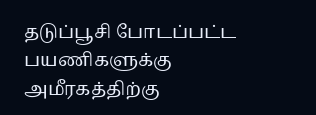தடுப்பூசி போடப்பட்ட பயணிகளுக்கு அமீரகத்திற்கு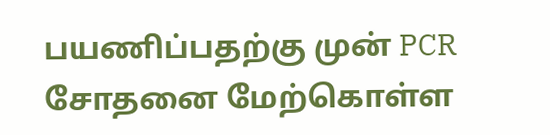பயணிப்பதற்கு முன் PCR சோதனை மேற்கொள்ள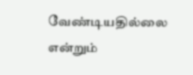வேண்டியதில்லை என்றும்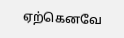ஏற்கெனவே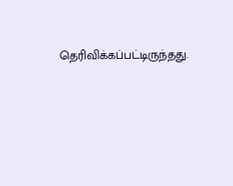தெரிவிக்கப்பட்டிருந்தது.